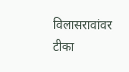विलासरावांवर टीका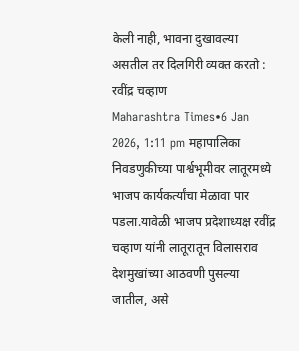केली नाही, भावना दुखावल्या असतील तर दिलगिरी व्यक्त करतो : रवींद्र चव्हाण
Maharashtra Times•6 Jan 2026, 1:11 pm महापालिका निवडणुकीच्या पार्श्वभूमीवर लातूरमध्ये भाजप कार्यकर्त्यांचा मेळावा पार पडला.यावेळी भाजप प्रदेशाध्यक्ष रवींद्र चव्हाण यांनी लातूरातून विलासराव देशमुखांच्या आठवणी पुसल्या जातील, असे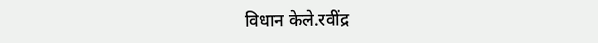विधान केले.रवींद्र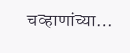चव्हाणांच्या…